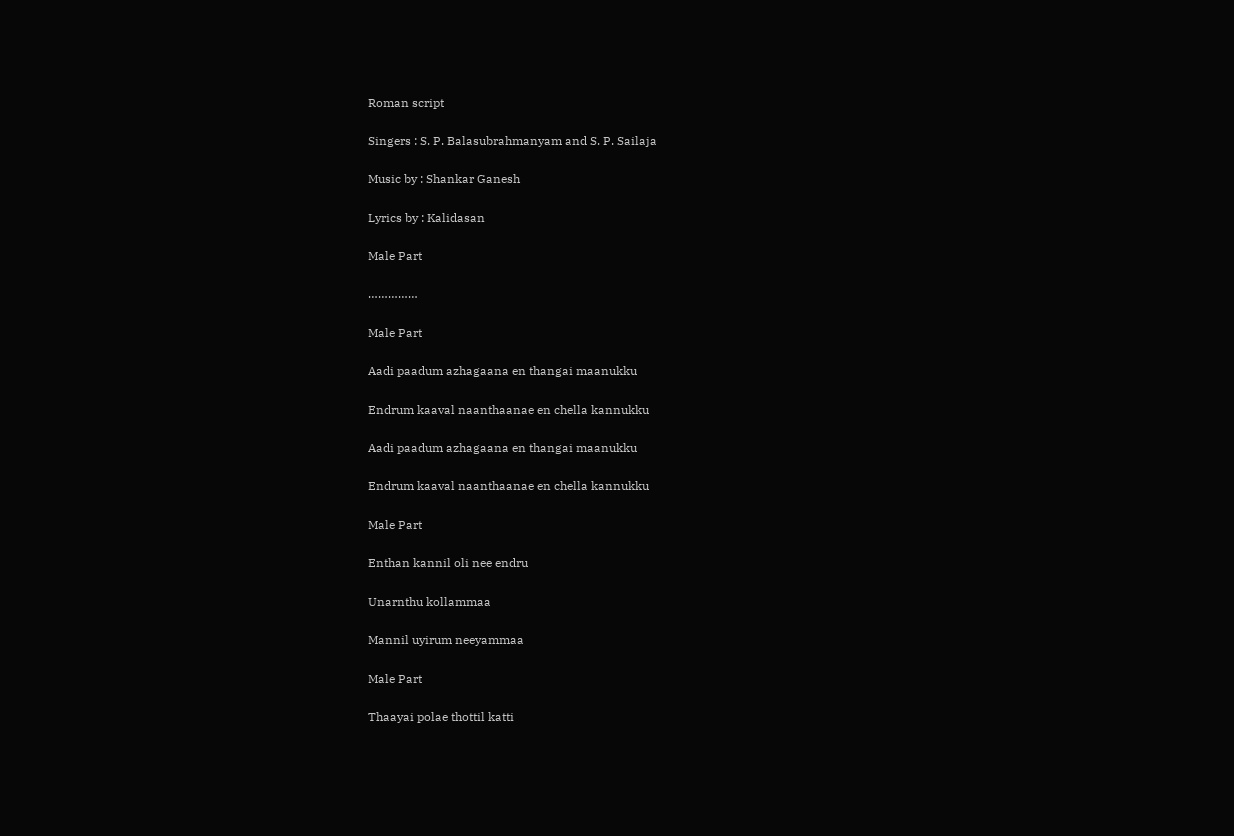Roman script

Singers : S. P. Balasubrahmanyam and S. P. Sailaja

Music by : Shankar Ganesh

Lyrics by : Kalidasan

Male Part

……………

Male Part

Aadi paadum azhagaana en thangai maanukku

Endrum kaaval naanthaanae en chella kannukku

Aadi paadum azhagaana en thangai maanukku

Endrum kaaval naanthaanae en chella kannukku

Male Part

Enthan kannil oli nee endru

Unarnthu kollammaa

Mannil uyirum neeyammaa

Male Part

Thaayai polae thottil katti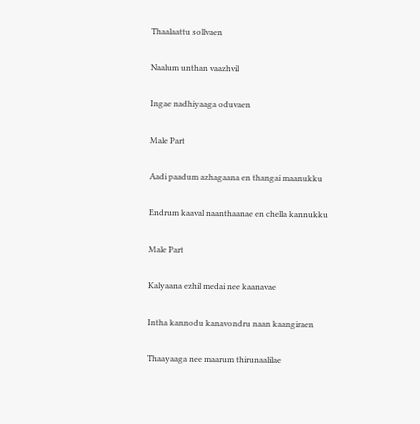Thaalaattu sollvaen

Naalum unthan vaazhvil

Ingae nadhiyaaga oduvaen

Male Part

Aadi paadum azhagaana en thangai maanukku

Endrum kaaval naanthaanae en chella kannukku

Male Part

Kalyaana ezhil medai nee kaanavae

Intha kannodu kanavondru naan kaangiraen

Thaayaaga nee maarum thirunaalilae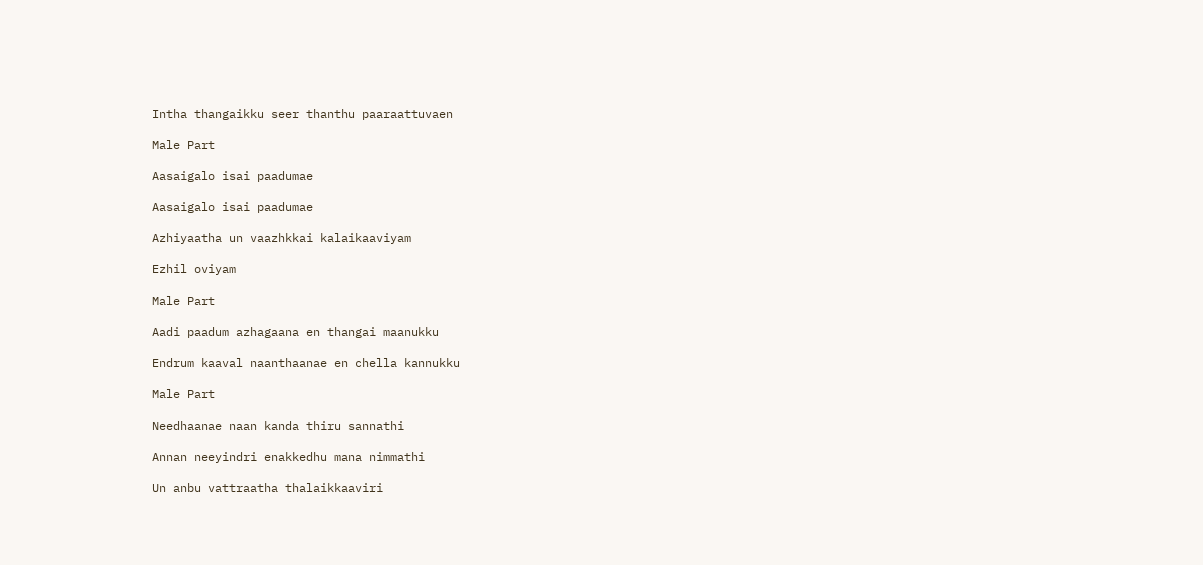Intha thangaikku seer thanthu paaraattuvaen

Male Part

Aasaigalo isai paadumae

Aasaigalo isai paadumae

Azhiyaatha un vaazhkkai kalaikaaviyam

Ezhil oviyam

Male Part

Aadi paadum azhagaana en thangai maanukku

Endrum kaaval naanthaanae en chella kannukku

Male Part

Needhaanae naan kanda thiru sannathi

Annan neeyindri enakkedhu mana nimmathi

Un anbu vattraatha thalaikkaaviri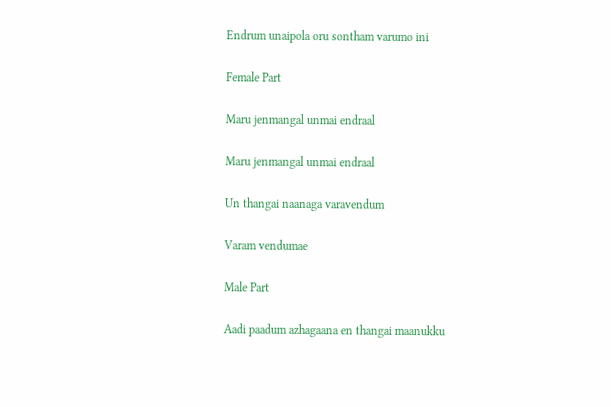Endrum unaipola oru sontham varumo ini

Female Part

Maru jenmangal unmai endraal

Maru jenmangal unmai endraal

Un thangai naanaga varavendum

Varam vendumae

Male Part

Aadi paadum azhagaana en thangai maanukku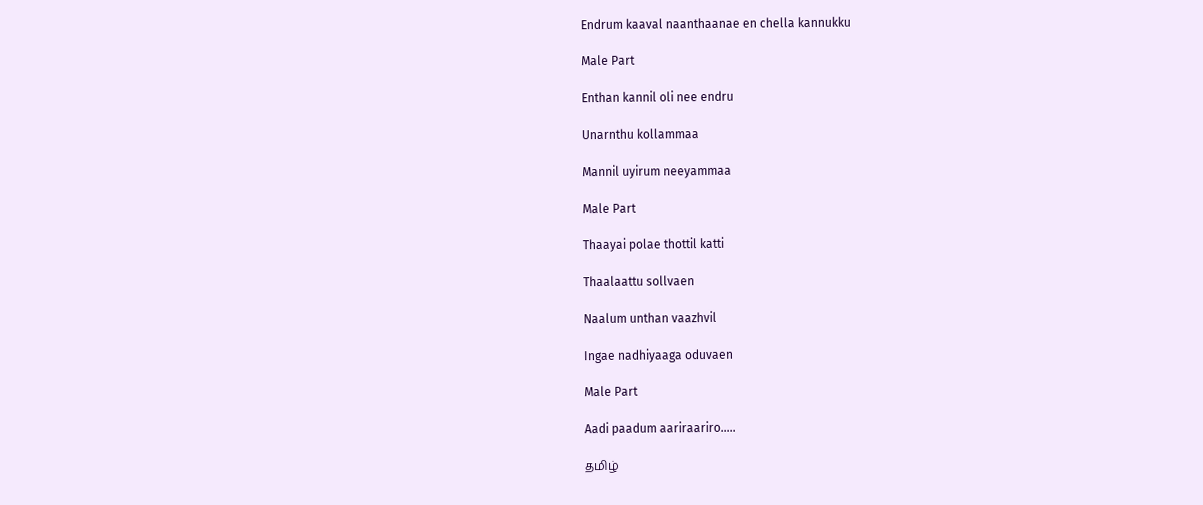Endrum kaaval naanthaanae en chella kannukku

Male Part

Enthan kannil oli nee endru

Unarnthu kollammaa

Mannil uyirum neeyammaa

Male Part

Thaayai polae thottil katti

Thaalaattu sollvaen

Naalum unthan vaazhvil

Ingae nadhiyaaga oduvaen

Male Part

Aadi paadum aariraariro…..

தமிழ்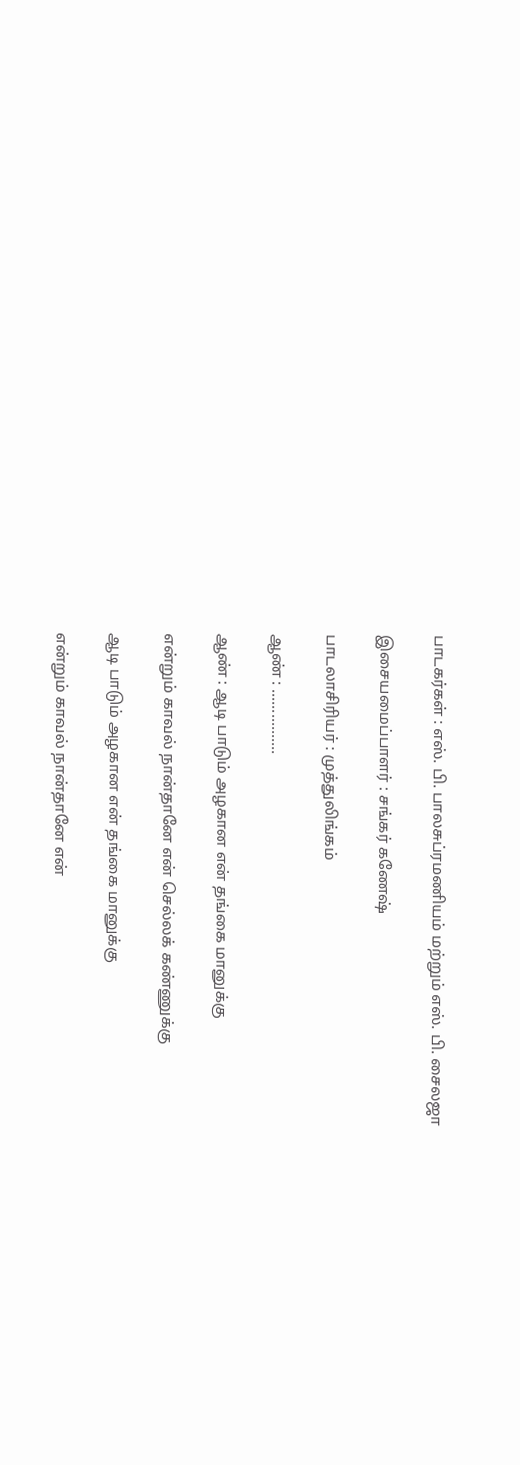பாடகர்கள் : எஸ். பி. பாலசுப்ரமணியம் மற்றும் எஸ். பி. சைலஜா

இசையமைப்பாளர் : சங்கர் கணேஷ்

பாடலாசிரியர் : முத்துலிங்கம்

ஆண் : ................

ஆண் : ஆடி பாடும் அழகான என் தங்கை மானுக்கு

என்றும் காவல் நான்தானே என் செல்லக் கண்ணுக்கு

ஆடி பாடும் அழகான என் தங்கை மானுக்கு

என்றும் காவல் நான்தானே என்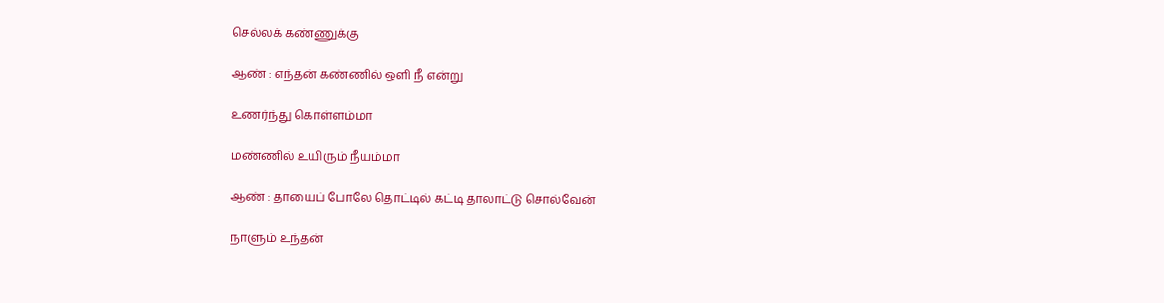செல்லக் கண்ணுக்கு

ஆண் : எந்தன் கண்ணில் ஒளி நீ என்று

உணர்ந்து கொள்ளம்மா

மண்ணில் உயிரும் நீயம்மா

ஆண் : தாயைப் போலே தொட்டில் கட்டி தாலாட்டு சொல்வேன்

நாளும் உந்தன்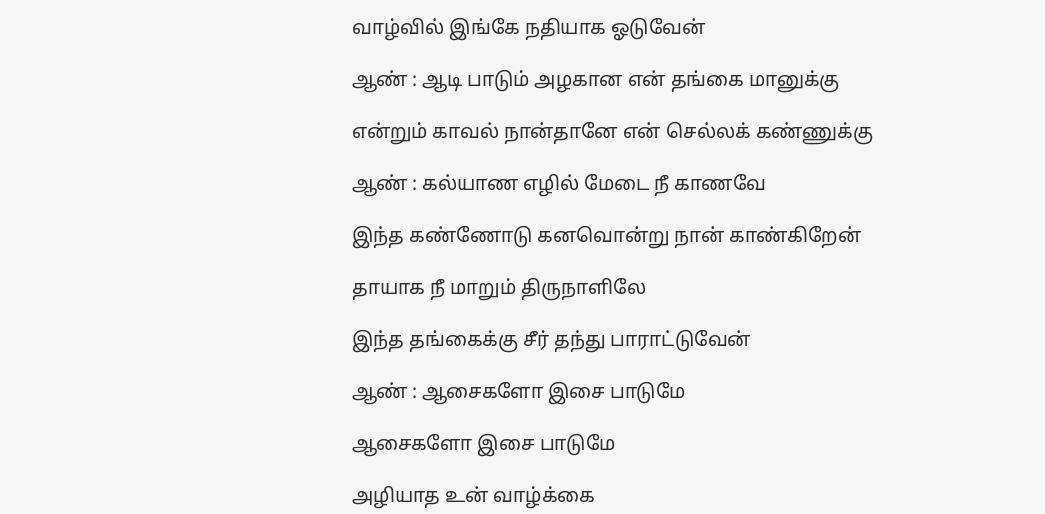வாழ்வில் இங்கே நதியாக ஓடுவேன்

ஆண் : ஆடி பாடும் அழகான என் தங்கை மானுக்கு

என்றும் காவல் நான்தானே என் செல்லக் கண்ணுக்கு

ஆண் : கல்யாண எழில் மேடை நீ காணவே

இந்த கண்ணோடு கனவொன்று நான் காண்கிறேன்

தாயாக நீ மாறும் திருநாளிலே

இந்த தங்கைக்கு சீர் தந்து பாராட்டுவேன்

ஆண் : ஆசைகளோ இசை பாடுமே

ஆசைகளோ இசை பாடுமே

அழியாத உன் வாழ்க்கை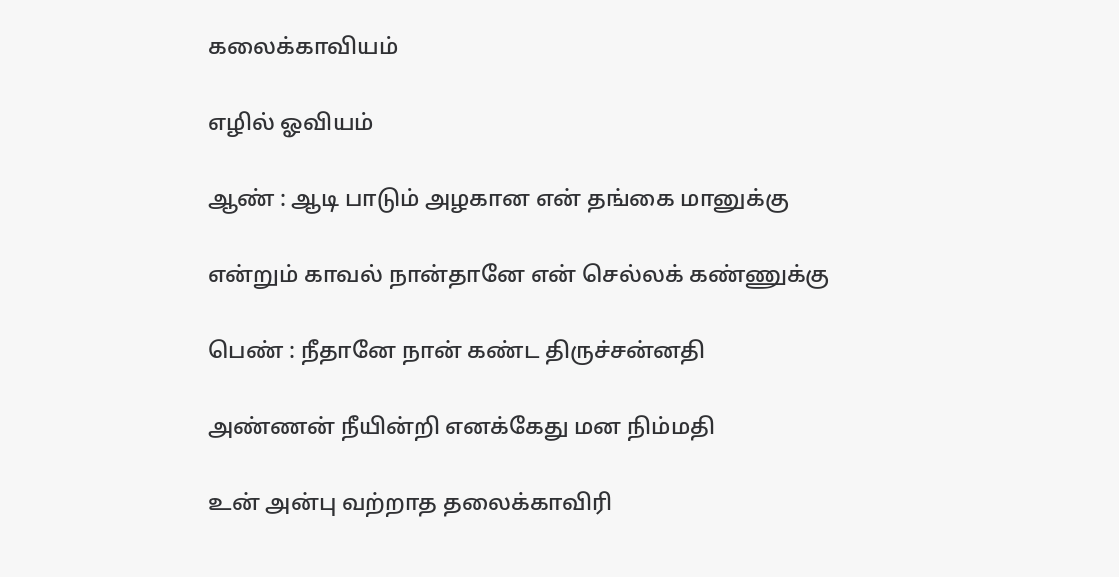கலைக்காவியம்

எழில் ஓவியம்

ஆண் : ஆடி பாடும் அழகான என் தங்கை மானுக்கு

என்றும் காவல் நான்தானே என் செல்லக் கண்ணுக்கு

பெண் : நீதானே நான் கண்ட திருச்சன்னதி

அண்ணன் நீயின்றி எனக்கேது மன நிம்மதி

உன் அன்பு வற்றாத தலைக்காவிரி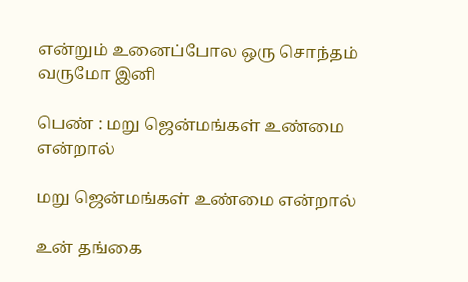என்றும் உனைப்போல ஒரு சொந்தம் வருமோ இனி

பெண் : மறு ஜென்மங்கள் உண்மை என்றால்

மறு ஜென்மங்கள் உண்மை என்றால்

உன் தங்கை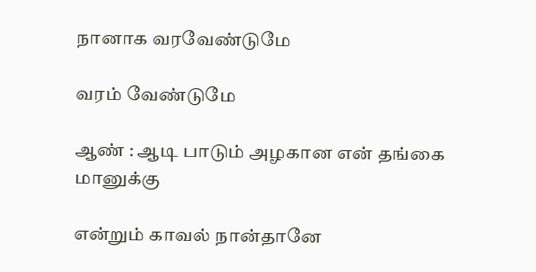நானாக வரவேண்டுமே

வரம் வேண்டுமே

ஆண் : ஆடி பாடும் அழகான என் தங்கை மானுக்கு

என்றும் காவல் நான்தானே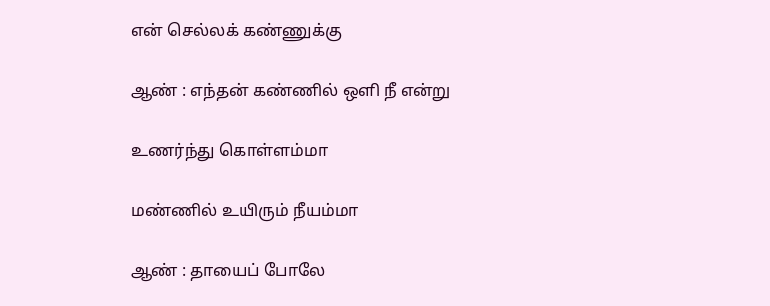என் செல்லக் கண்ணுக்கு

ஆண் : எந்தன் கண்ணில் ஒளி நீ என்று

உணர்ந்து கொள்ளம்மா

மண்ணில் உயிரும் நீயம்மா

ஆண் : தாயைப் போலே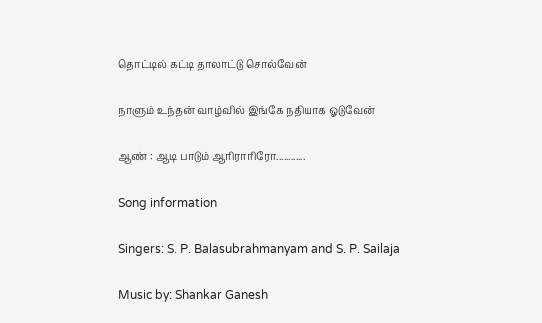தொட்டில் கட்டி தாலாட்டு சொல்வேன்

நாளும் உந்தன் வாழ்வில் இங்கே நதியாக ஓடுவேன்

ஆண் : ஆடி பாடும் ஆரிராரிரோ............

Song information

Singers: S. P. Balasubrahmanyam and S. P. Sailaja

Music by: Shankar Ganesh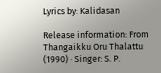Lyrics by: Kalidasan

Release information: From Thangaikku Oru Thalattu (1990) · Singer: S. P.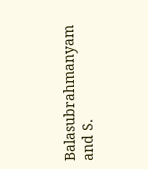Balasubrahmanyam and S.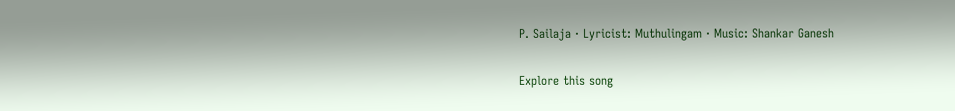P. Sailaja · Lyricist: Muthulingam · Music: Shankar Ganesh

Explore this song